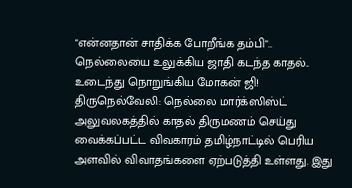"என்னதான் சாதிக்க போறீங்க தம்பி".. நெல்லையை உலுக்கிய ஜாதி கடந்த காதல்.. உடைந்து நொறுங்கிய மோகன் ஜி!
திருநெல்வேலி: நெல்லை மார்க்ஸிஸ்ட் அலுவலகத்தில் காதல் திருமணம் செய்து வைக்கப்பட்ட விவகாரம் தமிழ்நாட்டில் பெரிய அளவில் விவாதங்களை ஏற்படுத்தி உள்ளது. இது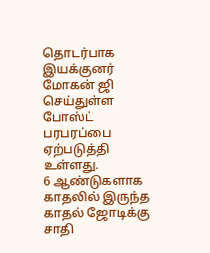தொடர்பாக இயக்குனர் மோகன் ஜி செய்துள்ள போஸ்ட் பரபரப்பை ஏற்படுத்தி உள்ளது.
6 ஆண்டுகளாக காதலில் இருந்த காதல் ஜோடிக்கு சாதி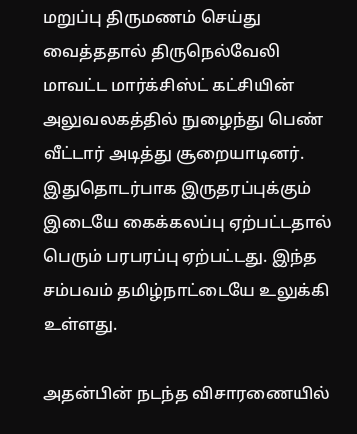மறுப்பு திருமணம் செய்து வைத்ததால் திருநெல்வேலி மாவட்ட மார்க்சிஸ்ட் கட்சியின் அலுவலகத்தில் நுழைந்து பெண் வீட்டார் அடித்து சூறையாடினர். இதுதொடர்பாக இருதரப்புக்கும் இடையே கைக்கலப்பு ஏற்பட்டதால் பெரும் பரபரப்பு ஏற்பட்டது. இந்த சம்பவம் தமிழ்நாட்டையே உலுக்கி உள்ளது.

அதன்பின் நடந்த விசாரணையில்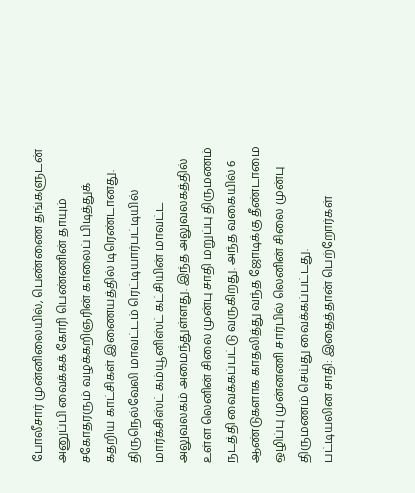போலீசார் முன்னிலையில், பெண்ணை தங்களுடன் அனுப்பி வைக்கக் கோரி பெண்ணின் தாயும் சகோதரரும் வழக்கறிஞரின் காலைப் பிடித்துக் கதறிய காட்சிகள் இணையத்தில் டிரெண்டானது.
திருநெல்வேலி மாவட்டம் ரெட்டியார்பட்டியில் மார்க்சிஸ்ட் கம்யூனிஸ்ட் கட்சியின் மாவட்ட அலுவலகம் அமைந்துள்ளது. இந்த அலுவலகத்தில் உள்ள லெனின் சிலை முன்பு சாதி மறுப்பு திருமணம் நடத்தி வைக்கப்பட்டு வருகிறது. அந்த வகையில் 6 ஆண்டுகளாக காதலித்து வந்த ஜோடிக்கு தீண்டாமை ஒழிப்பு முன்னணி சார்பில் லெனின் சிலை முன்பு திருமணம் செய்து வைக்கப்பட்டது.
பட்டியலின சாதி: இதைத்தான் பெற்றோர்கள்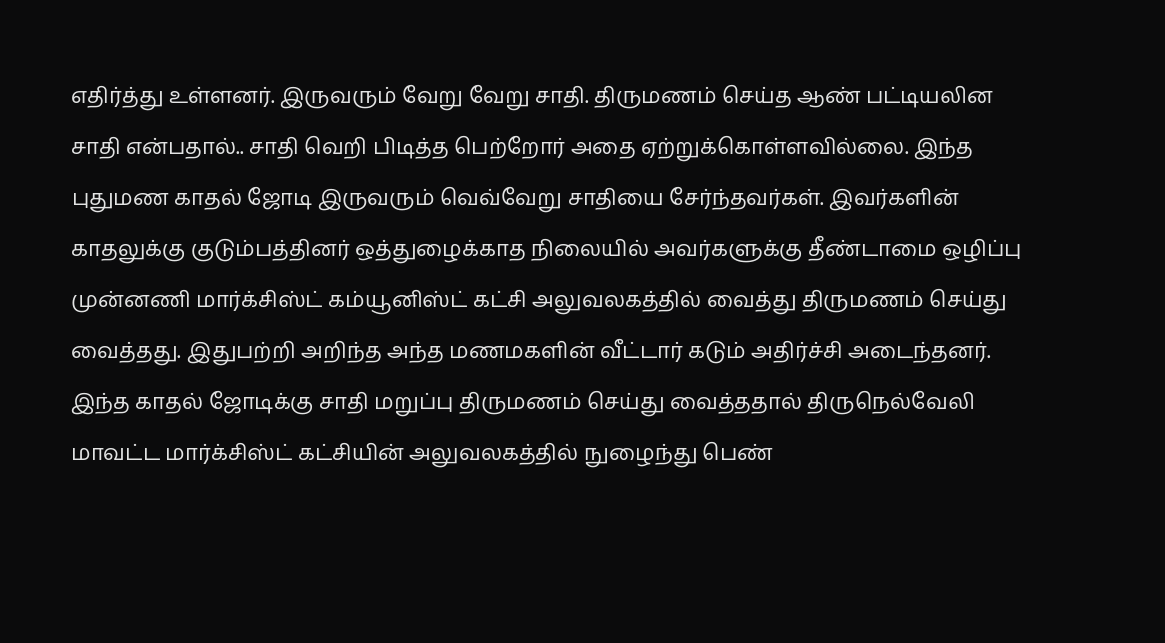எதிர்த்து உள்ளனர். இருவரும் வேறு வேறு சாதி. திருமணம் செய்த ஆண் பட்டியலின சாதி என்பதால்.. சாதி வெறி பிடித்த பெற்றோர் அதை ஏற்றுக்கொள்ளவில்லை. இந்த புதுமண காதல் ஜோடி இருவரும் வெவ்வேறு சாதியை சேர்ந்தவர்கள். இவர்களின் காதலுக்கு குடும்பத்தினர் ஒத்துழைக்காத நிலையில் அவர்களுக்கு தீண்டாமை ஒழிப்பு முன்னணி மார்க்சிஸ்ட் கம்யூனிஸ்ட் கட்சி அலுவலகத்தில் வைத்து திருமணம் செய்து வைத்தது. இதுபற்றி அறிந்த அந்த மணமகளின் வீட்டார் கடும் அதிர்ச்சி அடைந்தனர்.
இந்த காதல் ஜோடிக்கு சாதி மறுப்பு திருமணம் செய்து வைத்ததால் திருநெல்வேலி மாவட்ட மார்க்சிஸ்ட் கட்சியின் அலுவலகத்தில் நுழைந்து பெண்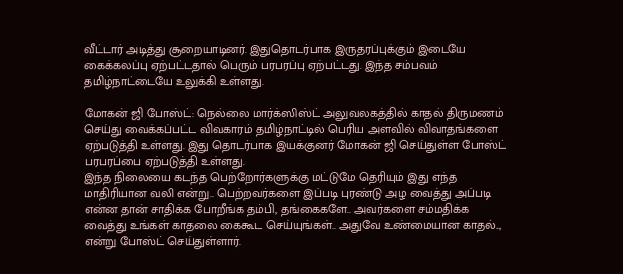வீட்டார் அடித்து சூறையாடினர். இதுதொடர்பாக இருதரப்புக்கும் இடையே கைக்கலப்பு ஏற்பட்டதால் பெரும் பரபரப்பு ஏற்பட்டது. இந்த சம்பவம் தமிழ்நாட்டையே உலுக்கி உள்ளது.

மோகன் ஜி போஸ்ட்: நெல்லை மார்க்ஸிஸ்ட் அலுவலகத்தில் காதல் திருமணம் செய்து வைக்கப்பட்ட விவகாரம் தமிழ்நாட்டில் பெரிய அளவில் விவாதங்களை ஏற்படுத்தி உள்ளது. இது தொடர்பாக இயக்குனர் மோகன் ஜி செய்துள்ள போஸ்ட் பரபரப்பை ஏற்படுத்தி உள்ளது.
இந்த நிலையை கடந்த பெற்றோர்களுக்கு மட்டுமே தெரியும் இது எந்த மாதிரியான வலி என்று.. பெற்றவர்களை இப்படி புரண்டு அழ வைத்து அப்படி என்ன தான் சாதிக்க போறீங்க தம்பி, தங்கைகளே.. அவர்களை சம்மதிக்க வைத்து உங்கள் காதலை கைகூட செய்யுங்கள்.. அதுவே உண்மையான காதல்.., என்று போஸ்ட் செய்துள்ளார்.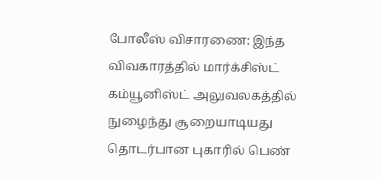போலீஸ் விசாரணை: இந்த விவகாரத்தில் மார்க்சிஸ்ட் கம்யூனிஸ்ட் அலுவலகத்தில் நுழைந்து சூறையாடியது தொடர்பான புகாரில் பெண்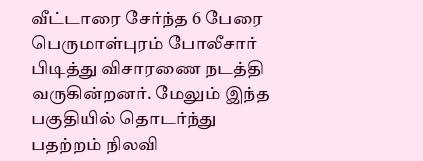வீட்டாரை சேர்ந்த 6 பேரை பெருமாள்புரம் போலீசார் பிடித்து விசாரணை நடத்தி வருகின்றனர். மேலும் இந்த பகுதியில் தொடர்ந்து பதற்றம் நிலவி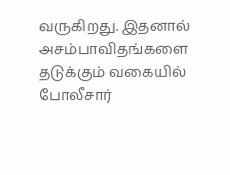வருகிறது. இதனால் அசம்பாவிதங்களை தடுக்கும் வகையில் போலீசார்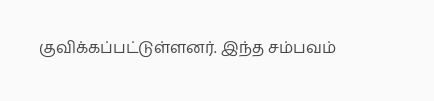குவிக்கப்பட்டுள்ளனர். இந்த சம்பவம்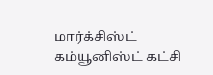மார்க்சிஸ்ட் கம்யூனிஸ்ட் கட்சி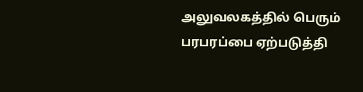அலுவலகத்தில் பெரும் பரபரப்பை ஏற்படுத்தி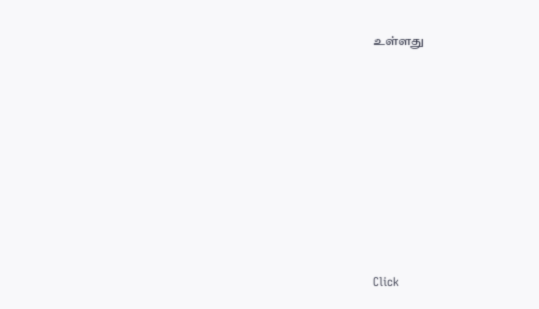உள்ளது












Click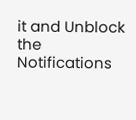it and Unblock the Notifications